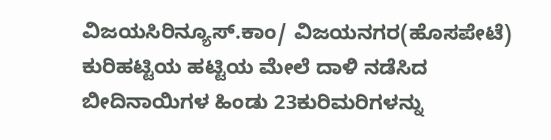ವಿಜಯಸಿರಿನ್ಯೂಸ್.ಕಾಂ/ ವಿಜಯನಗರ(ಹೊಸಪೇಟೆ)
ಕುರಿಹಟ್ಟಿಯ ಹಟ್ಟಿಯ ಮೇಲೆ ದಾಳಿ ನಡೆಸಿದ ಬೀದಿನಾಯಿಗಳ ಹಿಂಡು 23ಕುರಿಮರಿಗಳನ್ನು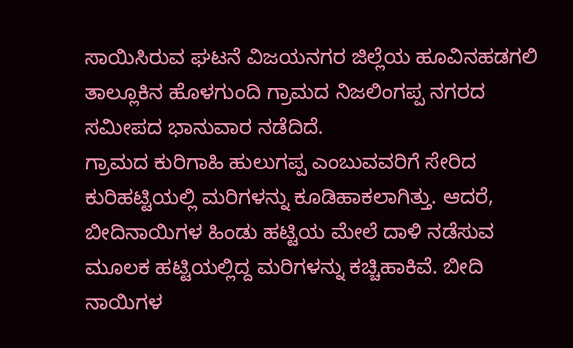ಸಾಯಿಸಿರುವ ಘಟನೆ ವಿಜಯನಗರ ಜಿಲ್ಲೆಯ ಹೂವಿನಹಡಗಲಿ ತಾಲ್ಲೂಕಿನ ಹೊಳಗುಂದಿ ಗ್ರಾಮದ ನಿಜಲಿಂಗಪ್ಪ ನಗರದ ಸಮೀಪದ ಭಾನುವಾರ ನಡೆದಿದೆ.
ಗ್ರಾಮದ ಕುರಿಗಾಹಿ ಹುಲುಗಪ್ಪ ಎಂಬುವವರಿಗೆ ಸೇರಿದ ಕುರಿಹಟ್ಟಿಯಲ್ಲಿ ಮರಿಗಳನ್ನು ಕೂಡಿಹಾಕಲಾಗಿತ್ತು. ಆದರೆ, ಬೀದಿನಾಯಿಗಳ ಹಿಂಡು ಹಟ್ಟಿಯ ಮೇಲೆ ದಾಳಿ ನಡೆಸುವ ಮೂಲಕ ಹಟ್ಟಿಯಲ್ಲಿದ್ದ ಮರಿಗಳನ್ನು ಕಚ್ಚಿಹಾಕಿವೆ. ಬೀದಿ ನಾಯಿಗಳ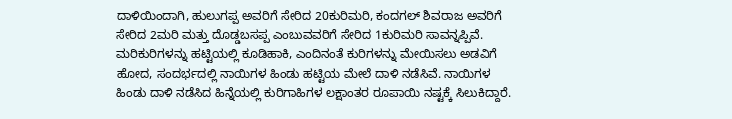ದಾಳಿಯಿಂದಾಗಿ, ಹುಲುಗಪ್ಪ ಅವರಿಗೆ ಸೇರಿದ 20ಕುರಿಮರಿ, ಕಂದಗಲ್ ಶಿವರಾಜ ಅವರಿಗೆ ಸೇರಿದ 2ಮರಿ ಮತ್ತು ದೊಡ್ಡಬಸಪ್ಪ ಎಂಬುವವರಿಗೆ ಸೇರಿದ 1ಕುರಿಮರಿ ಸಾವನ್ನಪ್ಪಿವೆ.
ಮರಿಕುರಿಗಳನ್ನು ಹಟ್ಟಿಯಲ್ಲಿ ಕೂಡಿಹಾಕಿ, ಎಂದಿನಂತೆ ಕುರಿಗಳನ್ನು ಮೇಯಿಸಲು ಅಡವಿಗೆ ಹೋದ, ಸಂದರ್ಭದಲ್ಲಿ ನಾಯಿಗಳ ಹಿಂಡು ಹಟ್ಟಿಯ ಮೇಲೆ ದಾಳಿ ನಡೆಸಿವೆ. ನಾಯಿಗಳ ಹಿಂಡು ದಾಳಿ ನಡೆಸಿದ ಹಿನ್ನೆಯಲ್ಲಿ ಕುರಿಗಾಹಿಗಳ ಲಕ್ಷಾಂತರ ರೂಪಾಯಿ ನಷ್ಟಕ್ಕೆ ಸಿಲುಕಿದ್ದಾರೆ.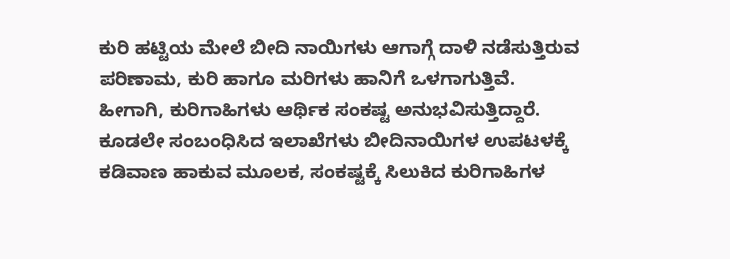ಕುರಿ ಹಟ್ಟಿಯ ಮೇಲೆ ಬೀದಿ ನಾಯಿಗಳು ಆಗಾಗ್ಗೆ ದಾಳಿ ನಡೆಸುತ್ತಿರುವ ಪರಿಣಾಮ, ಕುರಿ ಹಾಗೂ ಮರಿಗಳು ಹಾನಿಗೆ ಒಳಗಾಗುತ್ತಿವೆ. ಹೀಗಾಗಿ, ಕುರಿಗಾಹಿಗಳು ಆರ್ಥಿಕ ಸಂಕಷ್ಟ ಅನುಭವಿಸುತ್ತಿದ್ದಾರೆ. ಕೂಡಲೇ ಸಂಬಂಧಿಸಿದ ಇಲಾಖೆಗಳು ಬೀದಿನಾಯಿಗಳ ಉಪಟಳಕ್ಕೆ ಕಡಿವಾಣ ಹಾಕುವ ಮೂಲಕ, ಸಂಕಷ್ಟಕ್ಕೆ ಸಿಲುಕಿದ ಕುರಿಗಾಹಿಗಳ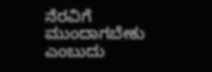ನೆರವಿಗೆ ಮುಂದಾಗಬೇಕು ಎಂಬುದು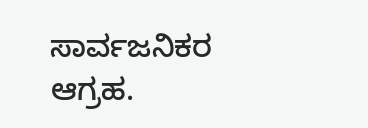ಸಾರ್ವಜನಿಕರ ಆಗ್ರಹ.